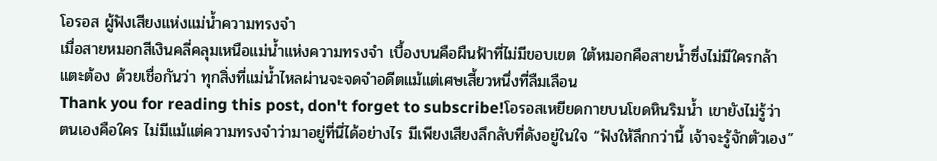โอรอส ผู้ฟังเสียงแห่งแม่น้ำความทรงจำ
เมื่อสายหมอกสีเงินคลี่คลุมเหนือแม่น้ำแห่งความทรงจำ เบื้องบนคือผืนฟ้าที่ไม่มีขอบเขต ใต้หมอกคือสายน้ำซึ่งไม่มีใครกล้าแตะต้อง ด้วยเชื่อกันว่า ทุกสิ่งที่แม่น้ำไหลผ่านจะจดจำอดีตแม้แต่เศษเสี้ยวหนึ่งที่ลืมเลือน
Thank you for reading this post, don't forget to subscribe!โอรอสเหยียดกายบนโขดหินริมน้ำ เขายังไม่รู้ว่าตนเองคือใคร ไม่มีแม้แต่ความทรงจำว่ามาอยู่ที่นี่ได้อย่างไร มีเพียงเสียงลึกลับที่ดังอยู่ในใจ “ฟังให้ลึกกว่านี้ เจ้าจะรู้จักตัวเอง”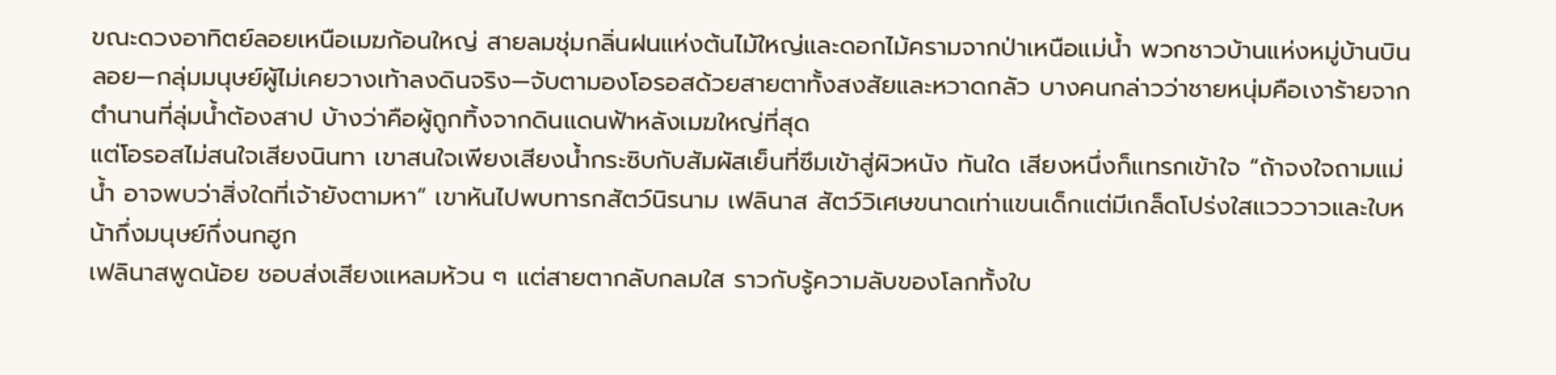ขณะดวงอาทิตย์ลอยเหนือเมฆก้อนใหญ่ สายลมชุ่มกลิ่นฝนแห่งต้นไม้ใหญ่และดอกไม้ครามจากป่าเหนือแม่น้ำ พวกชาวบ้านแห่งหมู่บ้านบินลอย—กลุ่มมนุษย์ผู้ไม่เคยวางเท้าลงดินจริง—จับตามองโอรอสด้วยสายตาทั้งสงสัยและหวาดกลัว บางคนกล่าวว่าชายหนุ่มคือเงาร้ายจากตำนานที่ลุ่มน้ำต้องสาป บ้างว่าคือผู้ถูกทิ้งจากดินแดนฟ้าหลังเมฆใหญ่ที่สุด
แต่โอรอสไม่สนใจเสียงนินทา เขาสนใจเพียงเสียงน้ำกระซิบกับสัมผัสเย็นที่ซึมเข้าสู่ผิวหนัง ทันใด เสียงหนึ่งก็แทรกเข้าใจ “ถ้าจงใจถามแม่น้ำ อาจพบว่าสิ่งใดที่เจ้ายังตามหา” เขาหันไปพบทารกสัตว์นิรนาม เฟลินาส สัตว์วิเศษขนาดเท่าแขนเด็กแต่มีเกล็ดโปร่งใสแวววาวและใบหน้ากึ่งมนุษย์กึ่งนกฮูก
เฟลินาสพูดน้อย ชอบส่งเสียงแหลมห้วน ๆ แต่สายตากลับกลมใส ราวกับรู้ความลับของโลกทั้งใบ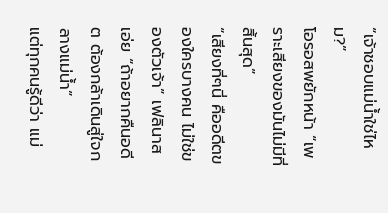“เจ้าชอบแม่น้ำใช่ไหม?”
โอรอสพยักหน้า “เพราะเสียงของมันไม่มีที่สิ้นสุด”
“เสียงที่ๆนี่ คืออดีตของใครบางคน ไม่ใช่ของตัวเจ้า” เฟลินาสเอ่ย “ถ้าอยากคืนอดีต ต้องกล้าเดินสู่ใจกลางแม่น้ำ”
แต่ทุกคนรู้ดีว่า แม่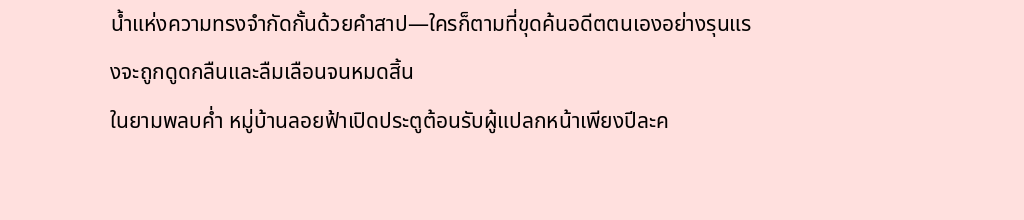น้ำแห่งความทรงจำกัดกั้นด้วยคำสาป—ใครก็ตามที่ขุดค้นอดีตตนเองอย่างรุนแรงจะถูกดูดกลืนและลืมเลือนจนหมดสิ้น
ในยามพลบค่ำ หมู่บ้านลอยฟ้าเปิดประตูต้อนรับผู้แปลกหน้าเพียงปีละค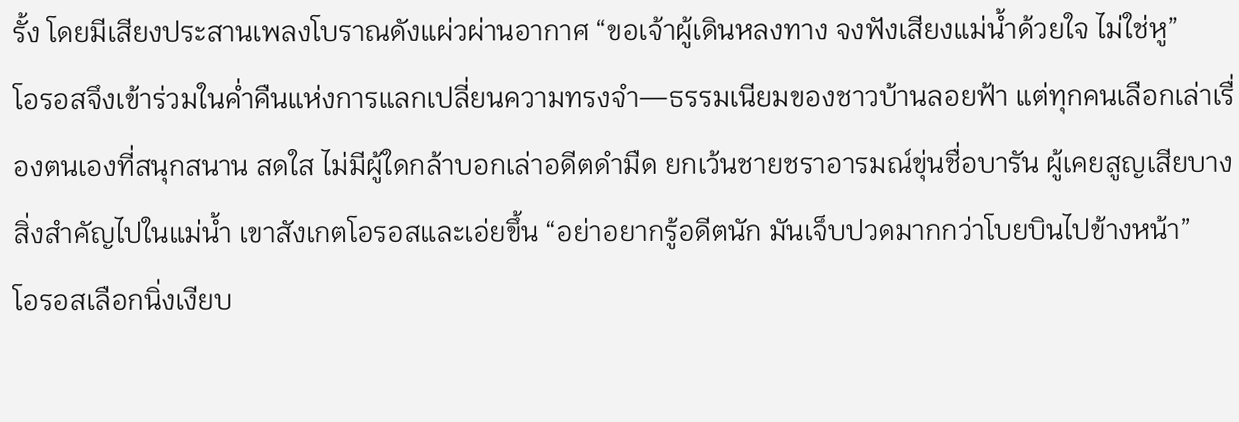รั้ง โดยมีเสียงประสานเพลงโบราณดังแผ่วผ่านอากาศ “ขอเจ้าผู้เดินหลงทาง จงฟังเสียงแม่น้ำด้วยใจ ไม่ใช่หู”
โอรอสจึงเข้าร่วมในค่ำคืนแห่งการแลกเปลี่ยนความทรงจำ—ธรรมเนียมของชาวบ้านลอยฟ้า แต่ทุกคนเลือกเล่าเรื่องตนเองที่สนุกสนาน สดใส ไม่มีผู้ใดกล้าบอกเล่าอดีตดำมืด ยกเว้นชายชราอารมณ์ขุ่นชื่อบารัน ผู้เคยสูญเสียบางสิ่งสำคัญไปในแม่น้ำ เขาสังเกตโอรอสและเอ่ยขึ้น “อย่าอยากรู้อดีตนัก มันเจ็บปวดมากกว่าโบยบินไปข้างหน้า”
โอรอสเลือกนิ่งเงียบ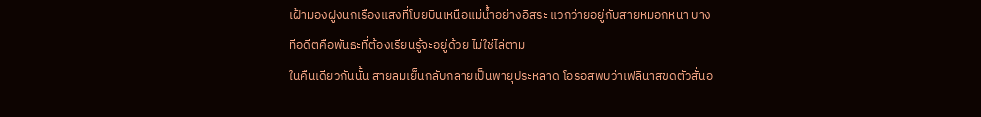เฝ้ามองฝูงนกเรืองแสงที่โบยบินเหนือแม่น้ำอย่างอิสระ แวกว่ายอยู่กับสายหมอกหนา บางทีอดีตคือพันธะที่ต้องเรียนรู้จะอยู่ด้วย ไม่ใช่ไล่ตาม
ในคืนเดียวกันนั้น สายลมเย็นกลับกลายเป็นพายุประหลาด โอรอสพบว่าเฟลินาสขดตัวสั่นอ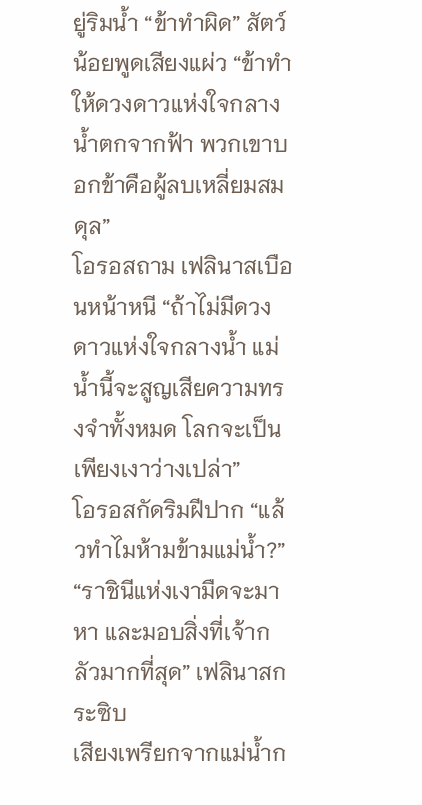ยู่ริมน้ำ “ข้าทำผิด” สัตว์น้อยพูดเสียงแผ่ว “ข้าทำให้ดวงดาวแห่งใจกลางน้ำตกจากฟ้า พวกเขาบอกข้าคือผู้ลบเหลี่ยมสมดุล”
โอรอสถาม เฟลินาสเบือนหน้าหนี “ถ้าไม่มีดวงดาวแห่งใจกลางน้ำ แม่น้ำนี้จะสูญเสียความทรงจำทั้งหมด โลกจะเป็นเพียงเงาว่างเปล่า”
โอรอสกัดริมฝีปาก “แล้วทำไมห้ามข้ามแม่น้ำ?”
“ราชินีแห่งเงามืดจะมาหา และมอบสิ่งที่เจ้ากลัวมากที่สุด” เฟลินาสกระซิบ
เสียงเพรียกจากแม่น้ำก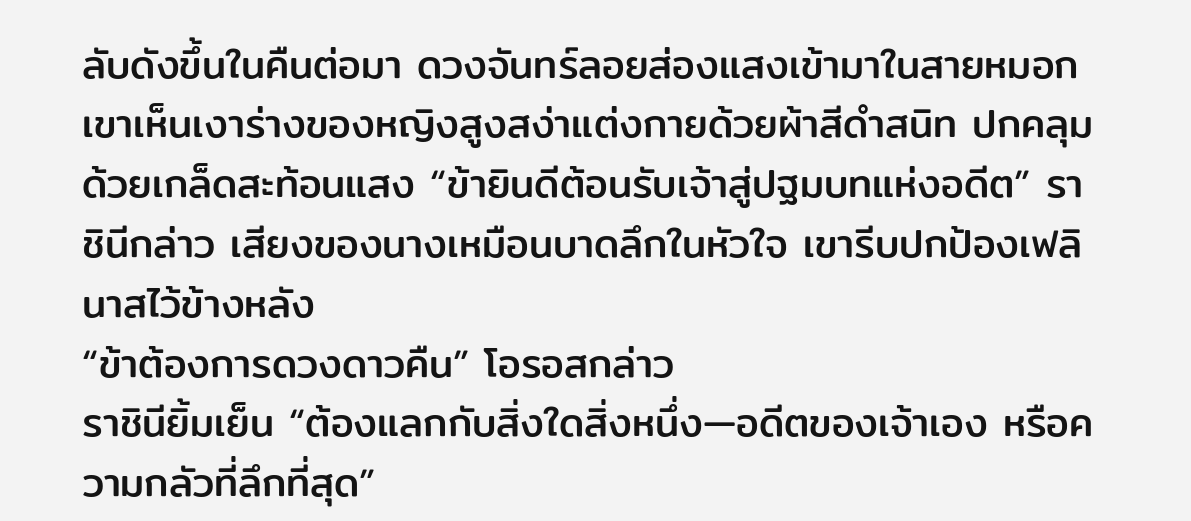ลับดังขึ้นในคืนต่อมา ดวงจันทร์ลอยส่องแสงเข้ามาในสายหมอก เขาเห็นเงาร่างของหญิงสูงสง่าแต่งกายด้วยผ้าสีดำสนิท ปกคลุมด้วยเกล็ดสะท้อนแสง “ข้ายินดีต้อนรับเจ้าสู่ปฐมบทแห่งอดีต” ราชินีกล่าว เสียงของนางเหมือนบาดลึกในหัวใจ เขารีบปกป้องเฟลินาสไว้ข้างหลัง
“ข้าต้องการดวงดาวคืน” โอรอสกล่าว
ราชินียิ้มเย็น “ต้องแลกกับสิ่งใดสิ่งหนึ่ง—อดีตของเจ้าเอง หรือความกลัวที่ลึกที่สุด”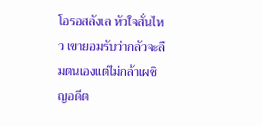โอรอสลังเล หัวใจสั่นไหว เขายอมรับว่ากลัวจะลืมตนเองแต่ไม่กล้าเผชิญอดีต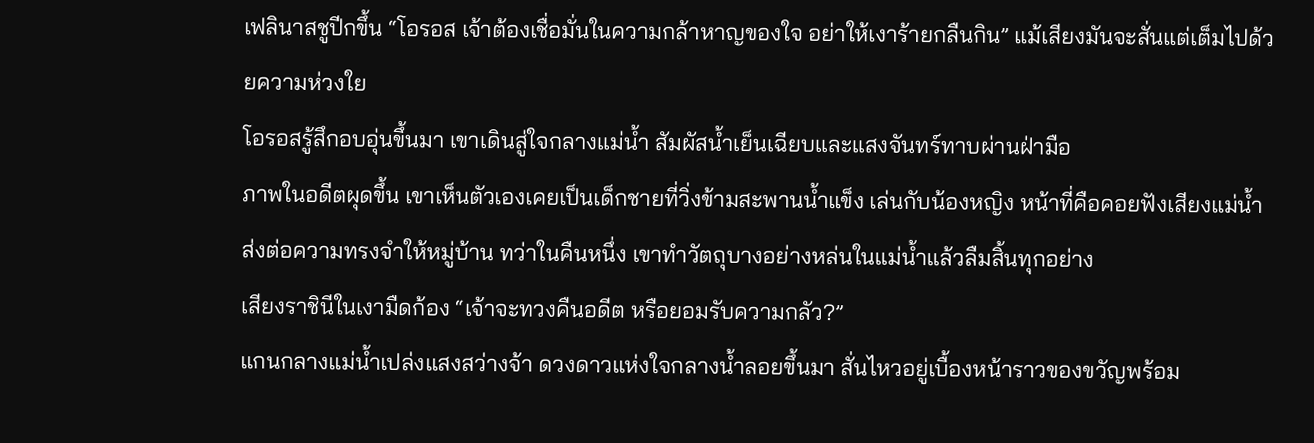เฟลินาสชูปีกขึ้น “โอรอส เจ้าต้องเชื่อมั่นในความกล้าหาญของใจ อย่าให้เงาร้ายกลืนกิน” แม้เสียงมันจะสั่นแต่เต็มไปด้วยความห่วงใย
โอรอสรู้สึกอบอุ่นขึ้นมา เขาเดินสู่ใจกลางแม่น้ำ สัมผัสน้ำเย็นเฉียบและแสงจันทร์ทาบผ่านฝ่ามือ
ภาพในอดีตผุดขึ้น เขาเห็นตัวเองเคยเป็นเด็กชายที่วิ่งข้ามสะพานน้ำแข็ง เล่นกับน้องหญิง หน้าที่คือคอยฟังเสียงแม่น้ำ ส่งต่อความทรงจำให้หมู่บ้าน ทว่าในคืนหนึ่ง เขาทำวัตถุบางอย่างหล่นในแม่น้ำแล้วลืมสิ้นทุกอย่าง
เสียงราชินีในเงามืดก้อง “เจ้าจะทวงคืนอดีต หรือยอมรับความกลัว?”
แกนกลางแม่น้ำเปล่งแสงสว่างจ้า ดวงดาวแห่งใจกลางน้ำลอยขึ้นมา สั่นไหวอยู่เบื้องหน้าราวของขวัญพร้อม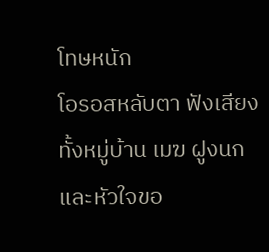โทษหนัก
โอรอสหลับตา ฟังเสียงทั้งหมู่บ้าน เมฆ ฝูงนก และหัวใจขอ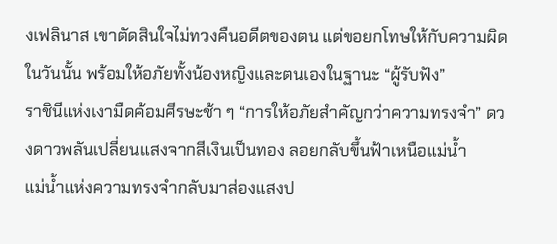งเฟลินาส เขาตัดสินใจไม่ทวงคืนอดีตของตน แต่ขอยกโทษให้กับความผิดในวันนั้น พร้อมให้อภัยทั้งน้องหญิงและตนเองในฐานะ “ผู้รับฟัง”
ราชินีแห่งเงามืดค้อมศีรษะช้า ๆ “การให้อภัยสำคัญกว่าความทรงจำ” ดวงดาวพลันเปลี่ยนแสงจากสีเงินเป็นทอง ลอยกลับขึ้นฟ้าเหนือแม่น้ำ
แม่น้ำแห่งความทรงจำกลับมาส่องแสงป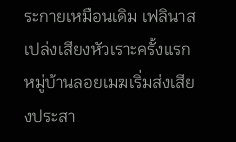ระกายเหมือนเดิม เฟลินาสเปล่งเสียงหัวเราะครั้งแรก หมู่บ้านลอยเมฆเริ่มส่งเสียงประสา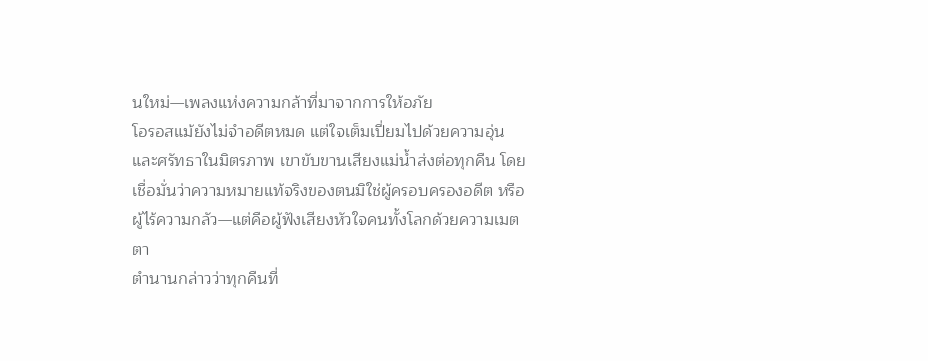นใหม่—เพลงแห่งความกล้าที่มาจากการให้อภัย
โอรอสแม้ยังไม่จำอดีตหมด แต่ใจเต็มเปี่ยมไปด้วยความอุ่นและศรัทธาในมิตรภาพ เขาขับขานเสียงแม่น้ำส่งต่อทุกคืน โดยเชื่อมั่นว่าความหมายแท้จริงของตนมิใช่ผู้ครอบครองอดีต หรือผู้ไร้ความกลัว—แต่คือผู้ฟังเสียงหัวใจคนทั้งโลกด้วยความเมตตา
ตำนานกล่าวว่าทุกคืนที่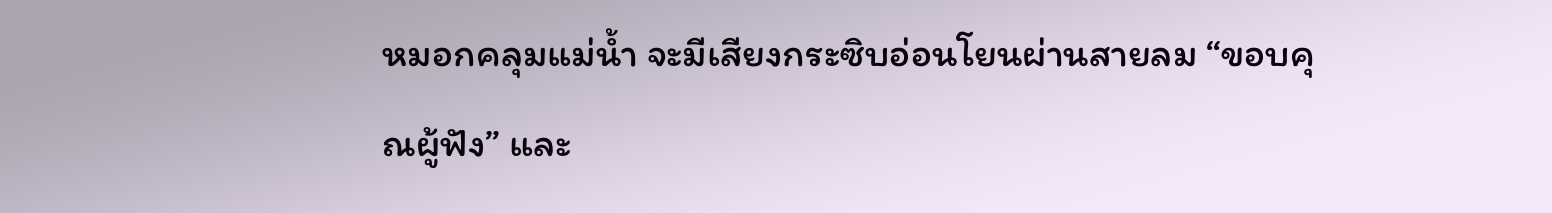หมอกคลุมแม่น้ำ จะมีเสียงกระซิบอ่อนโยนผ่านสายลม “ขอบคุณผู้ฟัง” และ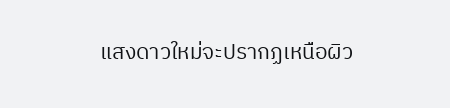แสงดาวใหม่จะปรากฏเหนือผิว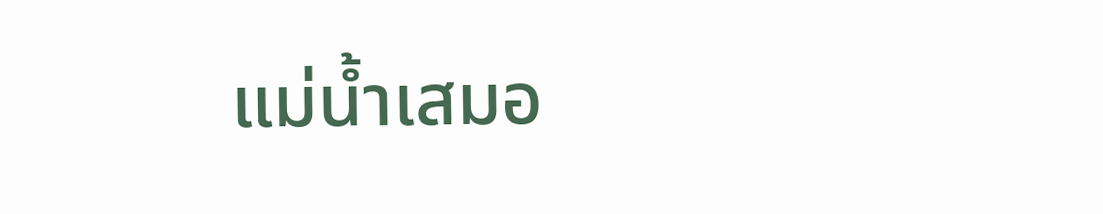แม่น้ำเสมอ